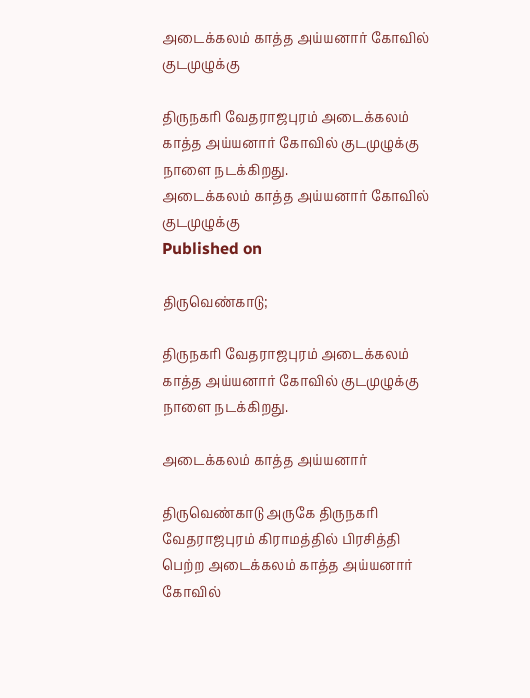அடைக்கலம் காத்த அய்யனார் கோவில் குடமுழுக்கு

திருநகரி வேதராஜபுரம் அடைக்கலம் காத்த அய்யனார் கோவில் குடமுழுக்கு நாளை நடக்கிறது.
அடைக்கலம் காத்த அய்யனார் கோவில் குடமுழுக்கு
Published on

திருவெண்காடு;

திருநகரி வேதராஜபுரம் அடைக்கலம் காத்த அய்யனார் கோவில் குடமுழுக்கு நாளை நடக்கிறது.

அடைக்கலம் காத்த அய்யனார்

திருவெண்காடு அருகே திருநகரி வேதராஜபுரம் கிராமத்தில் பிரசித்தி பெற்ற அடைக்கலம் காத்த அய்யனார் கோவில்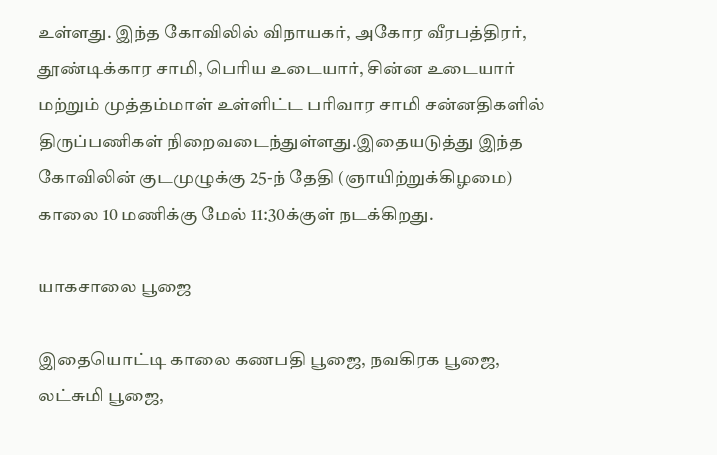உள்ளது. இந்த கோவிலில் விநாயகர், அகோர வீரபத்திரர், தூண்டிக்கார சாமி, பெரிய உடையார், சின்ன உடையார் மற்றும் முத்தம்மாள் உள்ளிட்ட பரிவார சாமி சன்னதிகளில் திருப்பணிகள் நிறைவடைந்துள்ளது.இதையடுத்து இந்த கோவிலின் குடமுழுக்கு 25-ந் தேதி (ஞாயிற்றுக்கிழமை) காலை 10 மணிக்கு மேல் 11:30க்குள் நடக்கிறது.

யாகசாலை பூஜை

இதையொட்டி காலை கணபதி பூஜை, நவகிரக பூஜை, லட்சுமி பூஜை,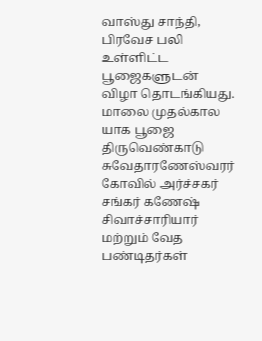வாஸ்து சாந்தி, பிரவேச பலி உள்ளிட்ட பூஜைகளுடன் விழா தொடங்கியது. மாலை முதல்கால யாக பூஜை திருவெண்காடு சுவேதாரணேஸ்வரர் கோவில் அர்ச்சகர் சங்கர் கணேஷ் சிவாச்சாரியார் மற்றும் வேத பண்டிதர்கள்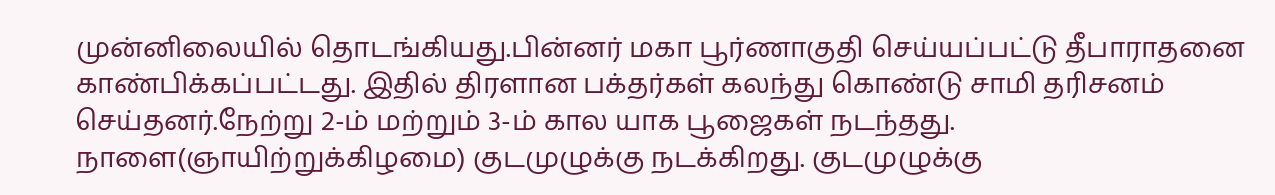முன்னிலையில் தொடங்கியது.பின்னர் மகா பூர்ணாகுதி செய்யப்பட்டு தீபாராதனை காண்பிக்கப்பட்டது. இதில் திரளான பக்தர்கள் கலந்து கொண்டு சாமி தரிசனம் செய்தனர்.நேற்று 2-ம் மற்றும் 3-ம் கால யாக பூஜைகள் நடந்தது. நாளை(ஞாயிற்றுக்கிழமை) குடமுழுக்கு நடக்கிறது. குடமுழுக்கு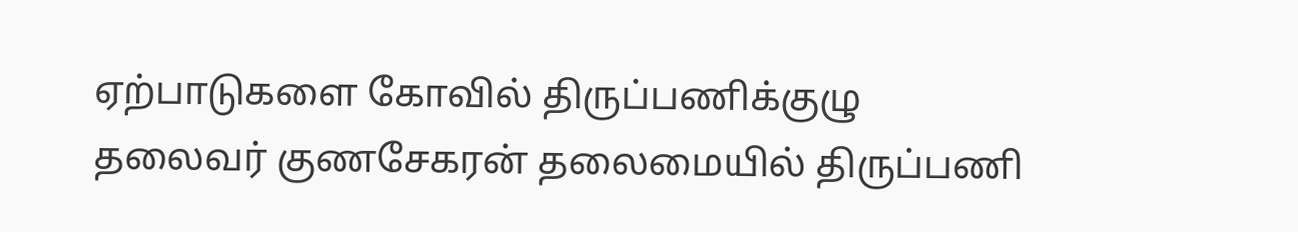ஏற்பாடுகளை கோவில் திருப்பணிக்குழு தலைவர் குணசேகரன் தலைமையில் திருப்பணி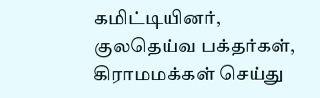கமிட்டியினர், குலதெய்வ பக்தர்கள், கிராமமக்கள் செய்து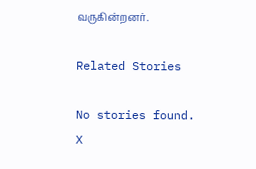வருகின்றனர்.

Related Stories

No stories found.
X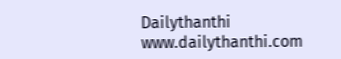Dailythanthi
www.dailythanthi.com